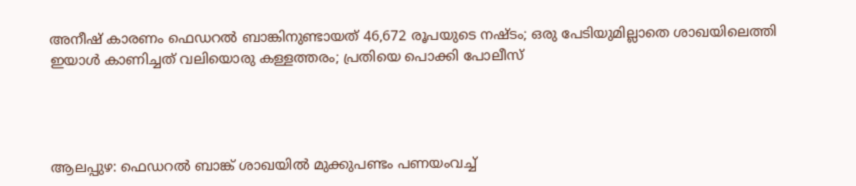അനീഷ് കാരണം ഫെഡറൽ ബാങ്കിനുണ്ടായത് 46,672 രൂപയുടെ നഷ്ടം; ഒരു പേടിയുമില്ലാതെ ശാഖയിലെത്തി ഇയാൾ കാണിച്ചത് വലിയൊരു കള്ളത്തരം; പ്രതിയെ പൊക്കി പോലീസ്




ആലപ്പുഴ: ഫെഡറൽ ബാങ്ക് ശാഖയിൽ മുക്കുപണ്ടം പണയംവച്ച്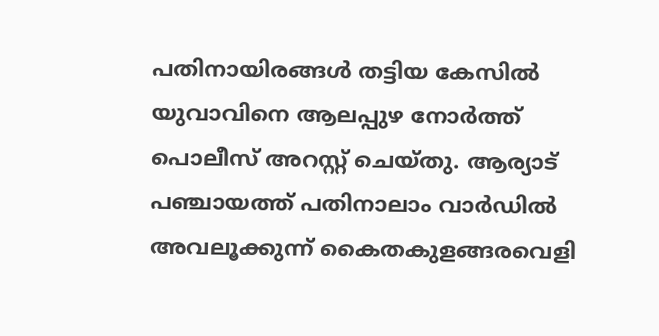പതിനായിരങ്ങൾ തട്ടിയ കേസിൽ യുവാവിനെ ആലപ്പുഴ നോർത്ത് പൊലീസ് അറസ്റ്റ് ചെയ്തു. ആര്യാട് പഞ്ചായത്ത് പതിനാലാം വാർഡിൽ അവലൂക്കുന്ന് കൈതകുളങ്ങരവെളി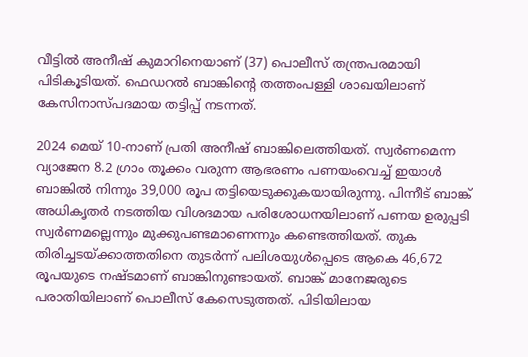വീട്ടിൽ അനീഷ് കുമാറിനെയാണ് (37) പൊലീസ് തന്ത്രപരമായി പിടികൂടിയത്. ഫെഡറൽ ബാങ്കിന്റെ തത്തംപള്ളി ശാഖയിലാണ് കേസിനാസ്പദമായ തട്ടിപ്പ് നടന്നത്.

2024 മെയ് 10-നാണ് പ്രതി അനീഷ് ബാങ്കിലെത്തിയത്. സ്വർണമെന്ന വ്യാജേന 8.2 ഗ്രാം തൂക്കം വരുന്ന ആഭരണം പണയംവെച്ച് ഇയാൾ ബാങ്കിൽ നിന്നും 39,000 രൂപ തട്ടിയെടുക്കുകയായിരുന്നു. പിന്നീട് ബാങ്ക് അധികൃതർ നടത്തിയ വിശദമായ പരിശോധനയിലാണ് പണയ ഉരുപ്പടി സ്വർണമല്ലെന്നും മുക്കുപണ്ടമാണെന്നും കണ്ടെത്തിയത്. തുക തിരിച്ചടയ്ക്കാത്തതിനെ തുടർന്ന് പലിശയുൾപ്പെടെ ആകെ 46,672 രൂപയുടെ നഷ്ടമാണ് ബാങ്കിനുണ്ടായത്. ബാങ്ക് മാനേജരുടെ പരാതിയിലാണ് പൊലീസ് കേസെടുത്തത്. പിടിയിലായ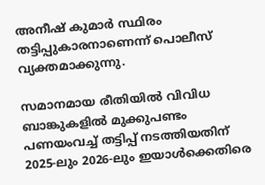അനീഷ് കുമാർ സ്ഥിരം തട്ടിപ്പുകാരനാണെന്ന് പൊലീസ് വ്യക്തമാക്കുന്നു.

സമാനമായ രീതിയിൽ വിവിധ ബാങ്കുകളിൽ മുക്കുപണ്ടം പണയംവച്ച് തട്ടിപ്പ് നടത്തിയതിന് 2025-ലും 2026-ലും ഇയാൾക്കെതിരെ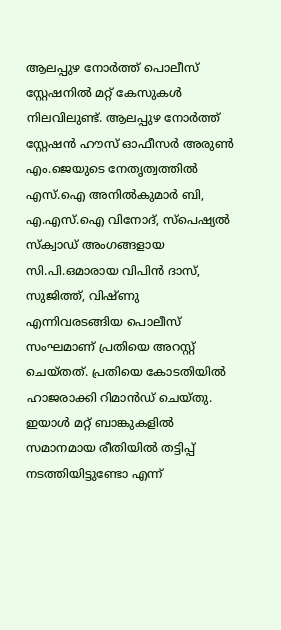ആലപ്പുഴ നോർത്ത് പൊലീസ് സ്റ്റേഷനിൽ മറ്റ് കേസുകൾ നിലവിലുണ്ട്. ആലപ്പുഴ നോർത്ത് സ്റ്റേഷൻ ഹൗസ് ഓഫീസർ അരുൺ എം.ജെയുടെ നേതൃത്വത്തിൽ എസ്.ഐ അനിൽകുമാർ ബി, എ.എസ്.ഐ വിനോദ്, സ്പെഷ്യൽ സ്ക്വാഡ് അംഗങ്ങളായ സി.പി.ഒമാരായ വിപിൻ ദാസ്, സുജിത്ത്, വിഷ്ണു എന്നിവരടങ്ങിയ പൊലീസ് സംഘമാണ് പ്രതിയെ അറസ്റ്റ് ചെയ്തത്. പ്രതിയെ കോടതിയിൽ ഹാജരാക്കി റിമാൻഡ് ചെയ്തു. ഇയാൾ മറ്റ് ബാങ്കുകളിൽ സമാനമായ രീതിയിൽ തട്ടിപ്പ് നടത്തിയിട്ടുണ്ടോ എന്ന്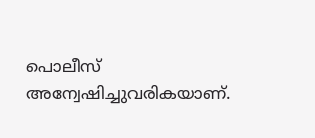പൊലീസ് അന്വേഷിച്ചുവരികയാണ്.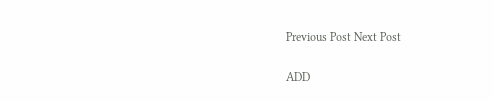Previous Post Next Post

ADD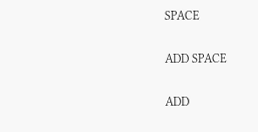SPACE

ADD SPACE

ADD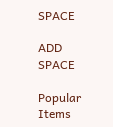SPACE

ADD SPACE

Popular Items